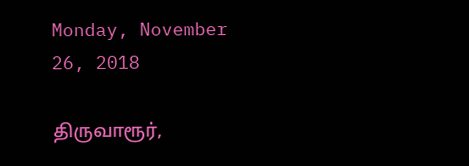Monday, November 26, 2018

திருவாரூர்,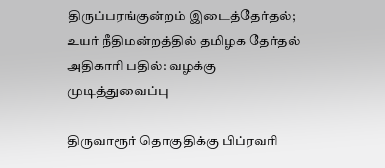திருப்பரங்குன்றம் இடைத்தேர்தல்; உயர் நீதிமன்றத்தில் தமிழக தேர்தல் அதிகாரி பதில்: வழக்கு முடித்துவைப்பு

திருவாரூர் தொகுதிக்கு பிப்ரவரி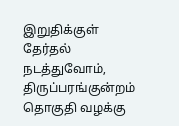இறுதிக்குள் தேர்தல் நடத்துவோம், திருப்பரங்குன்றம் தொகுதி வழக்கு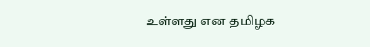உள்ளது என தமிழக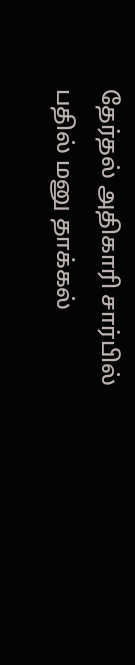தேர்தல் அதிகாரி சார்பில் பதில் மனு தாக்கல்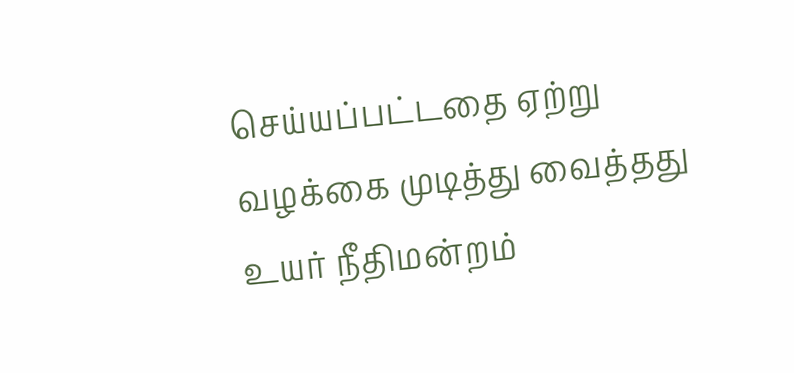செய்யப்பட்டதை ஏற்று வழக்கை முடித்து வைத்தது உயர் நீதிமன்றம்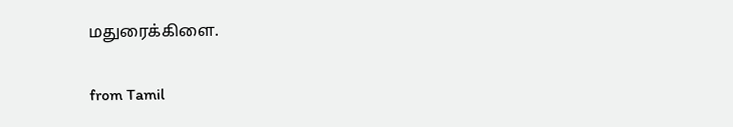மதுரைக்கிளை.

from Tamil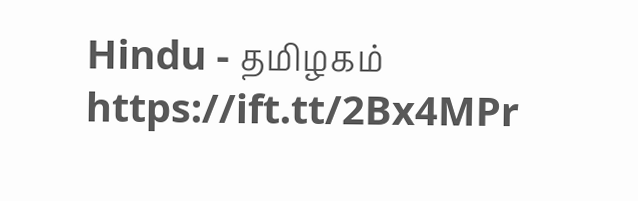Hindu - தமிழகம் https://ift.tt/2Bx4MPr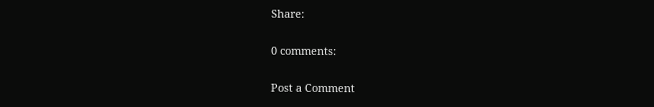Share:

0 comments:

Post a Comment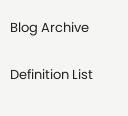Blog Archive

Definition List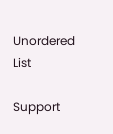Unordered List

Support